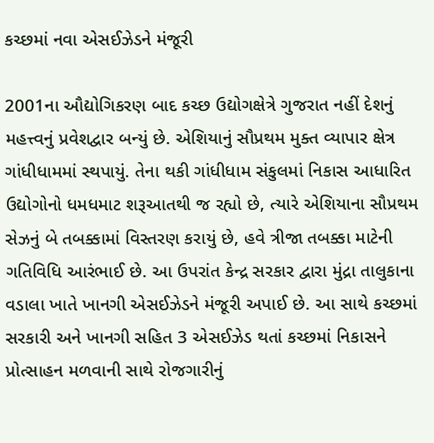કચ્છમાં નવા એસઈઝેડને મંજૂરી

2001ના ઔદ્યોગિકરણ બાદ કચ્છ ઉદ્યોગક્ષેત્રે ગુજરાત નહીં દેશનું મહત્ત્વનું પ્રવેશદ્વાર બન્યું છે. એશિયાનું સૌપ્રથમ મુક્ત વ્યાપાર ક્ષેત્ર ગાંધીધામમાં સ્થપાયું. તેના થકી ગાંધીધામ સંકુલમાં નિકાસ આધારિત ઉદ્યોગોનો ધમધમાટ શરૂઆતથી જ રહ્યો છે, ત્યારે એશિયાના સૌપ્રથમ સેઝનું બે તબક્કામાં વિસ્તરણ કરાયું છે, હવે ત્રીજા તબક્કા માટેની ગતિવિધિ આરંભાઈ છે. આ ઉપરાંત કેન્દ્ર સરકાર દ્વારા મુંદ્રા તાલુકાના વડાલા ખાતે ખાનગી એસઈઝેડને મંજૂરી અપાઈ છે. આ સાથે કચ્છમાં સરકારી અને ખાનગી સહિત 3 એસઈઝેડ થતાં કચ્છમાં નિકાસને પ્રોત્સાહન મળવાની સાથે રોજગારીનું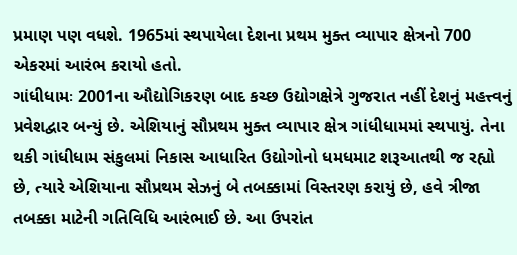પ્રમાણ પણ વધશે. 1965માં સ્થપાયેલા દેશના પ્રથમ મુક્ત વ્યાપાર ક્ષેત્રનો 700 એકરમાં આરંભ કરાયો હતો.
ગાંધીધામઃ 2001ના ઔદ્યોગિકરણ બાદ કચ્છ ઉદ્યોગક્ષેત્રે ગુજરાત નહીં દેશનું મહત્ત્વનું પ્રવેશદ્વાર બન્યું છે. એશિયાનું સૌપ્રથમ મુક્ત વ્યાપાર ક્ષેત્ર ગાંધીધામમાં સ્થપાયું. તેના થકી ગાંધીધામ સંકુલમાં નિકાસ આધારિત ઉદ્યોગોનો ધમધમાટ શરૂઆતથી જ રહ્યો છે, ત્યારે એશિયાના સૌપ્રથમ સેઝનું બે તબક્કામાં વિસ્તરણ કરાયું છે, હવે ત્રીજા તબક્કા માટેની ગતિવિધિ આરંભાઈ છે. આ ઉપરાંત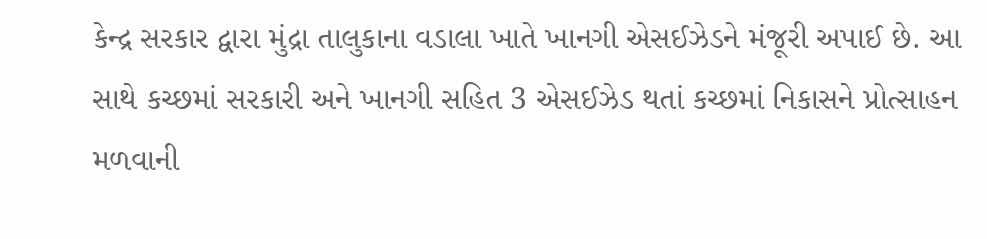કેન્દ્ર સરકાર દ્વારા મુંદ્રા તાલુકાના વડાલા ખાતે ખાનગી એસઈઝેડને મંજૂરી અપાઈ છે. આ સાથે કચ્છમાં સરકારી અને ખાનગી સહિત 3 એસઈઝેડ થતાં કચ્છમાં નિકાસને પ્રોત્સાહન મળવાની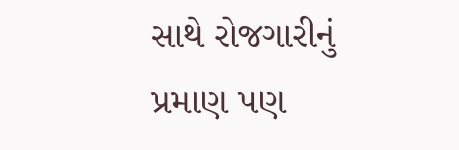સાથે રોજગારીનું પ્રમાણ પણ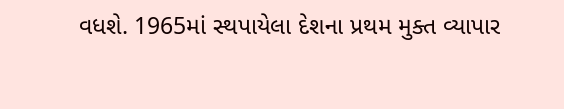વધશે. 1965માં સ્થપાયેલા દેશના પ્રથમ મુક્ત વ્યાપાર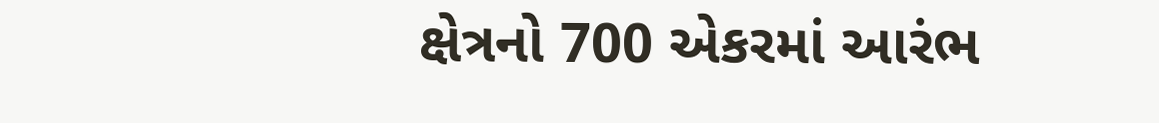ક્ષેત્રનો 700 એકરમાં આરંભ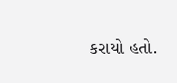કરાયો હતો.